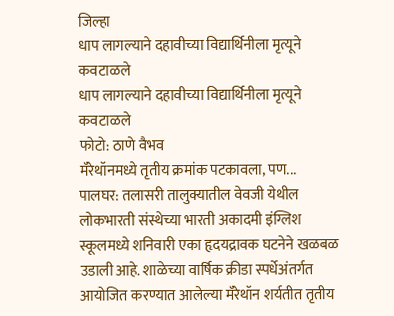जिल्हा
धाप लागल्याने दहावीच्या विद्यार्थिनीला मृत्यूने कवटाळले
धाप लागल्याने दहावीच्या विद्यार्थिनीला मृत्यूने कवटाळले
फोटो: ठाणे वैभव
मॅरेथॉनमध्ये तृतीय क्रमांक पटकावला, पण...
पालघर: तलासरी तालुक्यातील वेवजी येथील लोकभारती संस्थेच्या भारती अकादमी इंग्लिश स्कूलमध्ये शनिवारी एका हृदयद्रावक घटनेने खळबळ उडाली आहे. शाळेच्या वार्षिक क्रीडा स्पर्धेअंतर्गत आयोजित करण्यात आलेल्या मॅरेथॉन शर्यतीत तृतीय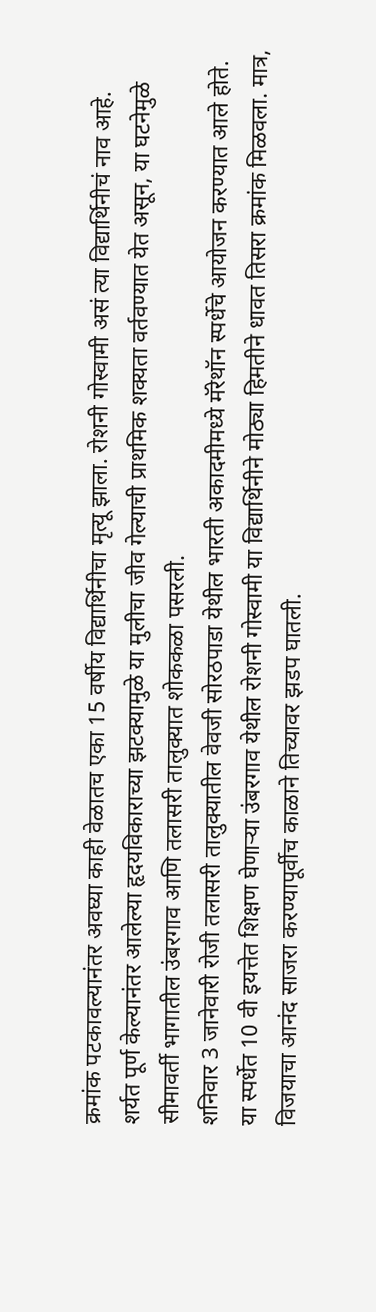क्रमांक पटकावल्यानंतर अवघ्या काही वेळातच एका 15 वर्षीय विद्यार्थिनीचा मृत्यू झाला. रोशनी गोस्वामी असं त्या विद्यार्थिनीचं नाव आहे.
शर्यत पूर्ण केल्यानंतर आलेल्या हृदयविकाराच्या झटक्यामुळे या मुलीचा जीव गेल्याची प्राथमिक शक्यता वर्तवण्यात येत असून, या घटनेमुळे सीमावर्ती भागातील उंबरगाव आणि तलासरी तालुक्यात शोककळा पसरली.
शनिवार 3 जानेवारी रोजी तलासरी तालुक्यातील वेवजी सोरठपाडा येथील भारती अकादमीमध्ये मॅरेथॉन स्पर्धेचे आयोजन करण्यात आले होते. या स्पर्धेत 10 वी इयत्तेत शिक्षण घेणाऱ्या उंबरगाव येथील रोशनी गोस्वामी या विद्यार्थिनीने मोठ्या हिमतीने धावत तिसरा क्रमांक मिळवला. मात्र, विजयाचा आनंद साजरा करण्यापूर्वीच काळाने तिच्यावर झडप घातली.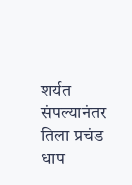शर्यत संपल्यानंतर तिला प्रचंड धाप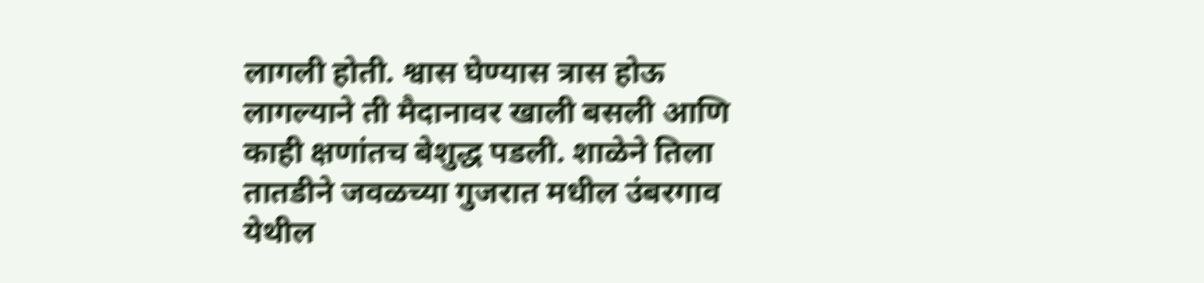लागली होती. श्वास घेण्यास त्रास होऊ लागल्याने ती मैदानावर खाली बसली आणि काही क्षणांतच बेशुद्ध पडली. शाळेने तिला तातडीने जवळच्या गुजरात मधील उंबरगाव येथील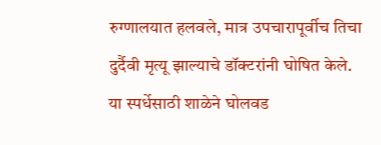रुग्णालयात हलवले, मात्र उपचारापूर्वीच तिचा दुर्दैवी मृत्यू झाल्याचे डॉक्टरांनी घोषित केले.
या स्पर्धेसाठी शाळेने घोलवड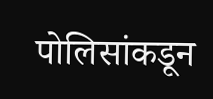पोलिसांकडून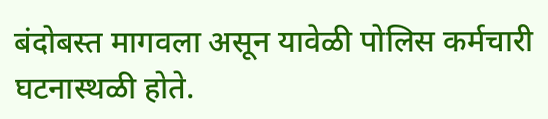बंदोबस्त मागवला असून यावेळी पोलिस कर्मचारी घटनास्थळी होते.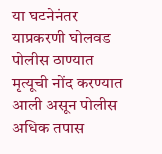या घटनेनंतर याप्रकरणी घोलवड पोलीस ठाण्यात मृत्यूची नोंद करण्यात आली असून पोलीस अधिक तपास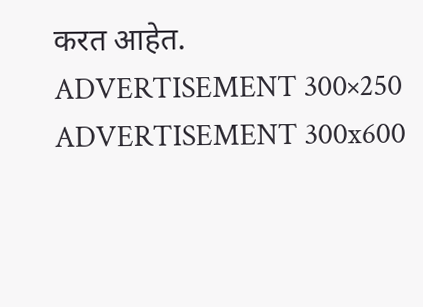करत आहेत.
ADVERTISEMENT 300×250
ADVERTISEMENT 300x600